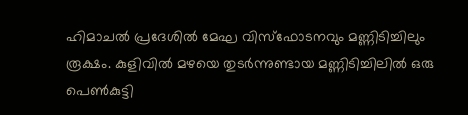ഹിമാചൽ പ്രദേശിൽ മേഘ വിസ്ഫോടനവും മണ്ണിടിച്ചിലും രൂക്ഷം. കുളിവിൽ മഴയെ തുടർന്നുണ്ടായ മണ്ണിടിച്ചിലിൽ ഒരു പെൺകുട്ടി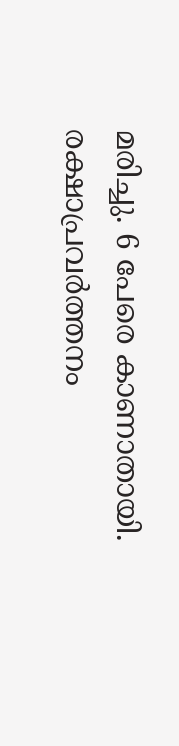മരിച്ചു. 6 പേരെ കാണാതായി. രക്ഷാപ്രവർത്തനം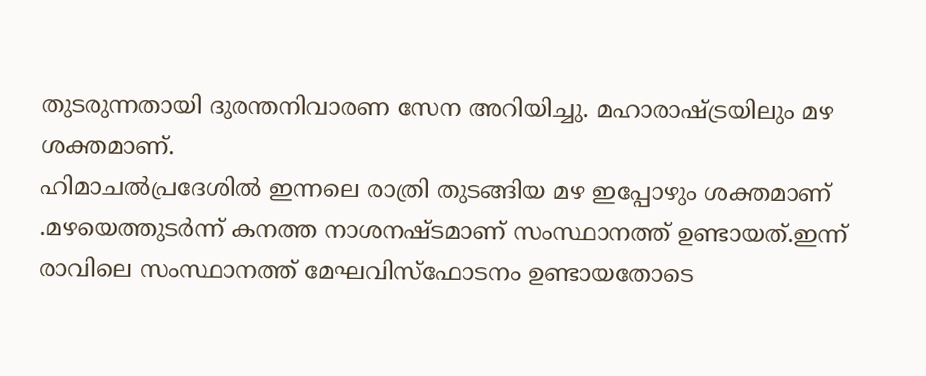തുടരുന്നതായി ദുരന്തനിവാരണ സേന അറിയിച്ചു. മഹാരാഷ്ട്രയിലും മഴ ശക്തമാണ്.
ഹിമാചൽപ്രദേശിൽ ഇന്നലെ രാത്രി തുടങ്ങിയ മഴ ഇപ്പോഴും ശക്തമാണ് .മഴയെത്തുടർന്ന് കനത്ത നാശനഷ്ടമാണ് സംസ്ഥാനത്ത് ഉണ്ടായത്.ഇന്ന് രാവിലെ സംസ്ഥാനത്ത് മേഘവിസ്ഫോടനം ഉണ്ടായതോടെ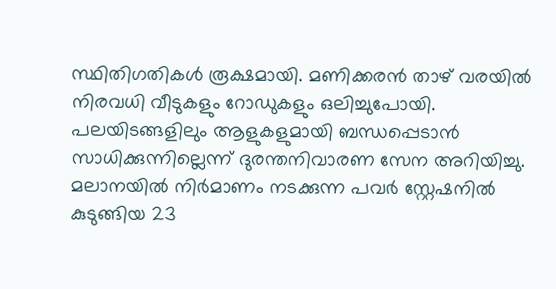സ്ഥിതിഗതികൾ രൂക്ഷമായി. മണിക്കരൻ താഴ് വരയിൽ നിരവധി വീടുകളും റോഡുകളും ഒലിച്ചുപോയി.
പലയിടങ്ങളിലും ആളുകളുമായി ബന്ധപ്പെടാൻ സാധിക്കുന്നില്ലെന്ന് ദുരന്തനിവാരണ സേന അറിയിച്ചു. മലാനയിൽ നിർമാണം നടക്കുന്ന പവർ സ്റ്റേഷനിൽ കുടുങ്ങിയ 23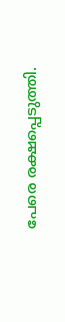പേരെ രക്ഷപ്പെടുത്തി.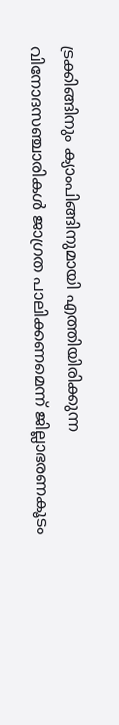ട്രക്കിങ്ങിനും ക്യാംപിങ്ങിനുമായി എത്തിയിരിക്കുന്ന വിനോദസഞ്ചാരികൾ ജാഗ്രത പാലിക്കണമെന്ന് ജില്ലാഭരണകൂടം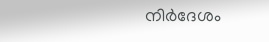നിർദേശം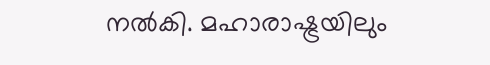നൽകി. മഹാരാഷ്ട്രയിലും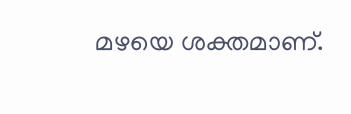മഴയെ ശക്തമാണ്.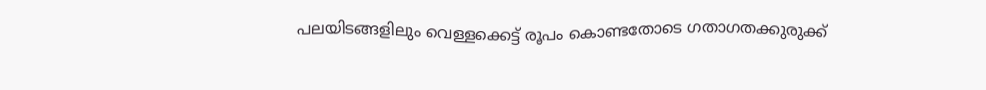പലയിടങ്ങളിലും വെള്ളക്കെട്ട് രൂപം കൊണ്ടതോടെ ഗതാഗതക്കുരുക്ക്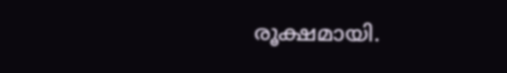രൂക്ഷമായി.